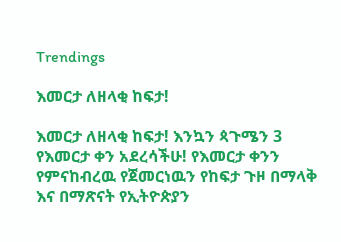Trendings

እመርታ ለዘላቂ ከፍታ!

እመርታ ለዘላቂ ከፍታ! እንኳን ጳጉሜን 3 የእመርታ ቀን አደረሳችሁ! የእመርታ ቀንን የምናከብረዉ የጀመርነዉን የከፍታ ጉዞ በማላቅ እና በማጽናት የኢትዮጵያን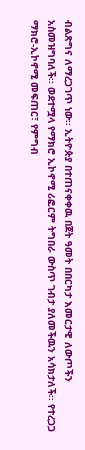ብልጽግና ለማረጋገጥ ነው፡፡ ኢትዮጵያ በተጠናቀቀዉ በጀት ዓመት በበርካታ እመርታዊ ለውጦችን አስመዝግባለች፡፡ ወደተሟላ የማክሮ ኢኮኖሚ ሪፎርም ትግበራ ውስጥ ገብታ ያለመችዉን አሳክታለች፡፡ የተረጋጋ ማክሮ-ኢኮኖሚ መፍጠር፣ የምግብ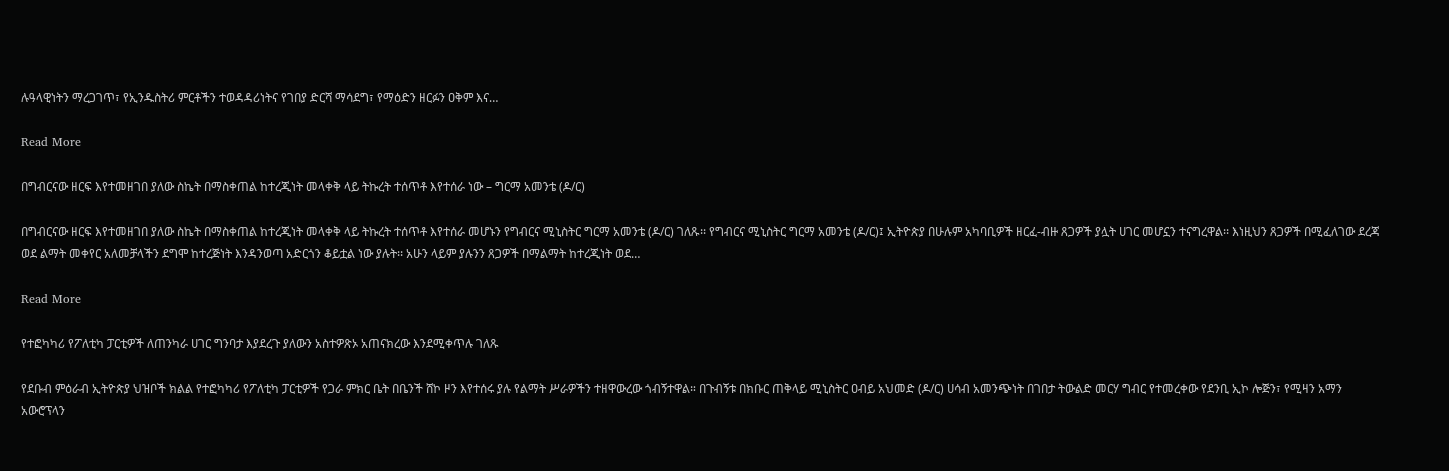ሉዓላዊነትን ማረጋገጥ፣ የኢንዱስትሪ ምርቶችን ተወዳዳሪነትና የገበያ ድርሻ ማሳደግ፣ የማዕድን ዘርፉን ዐቅም እና…

Read More

በግብርናው ዘርፍ እየተመዘገበ ያለው ስኬት በማስቀጠል ከተረጂነት መላቀቅ ላይ ትኩረት ተሰጥቶ እየተሰራ ነው – ግርማ አመንቴ (ዶ/ር)

በግብርናው ዘርፍ እየተመዘገበ ያለው ስኬት በማስቀጠል ከተረጂነት መላቀቅ ላይ ትኩረት ተሰጥቶ እየተሰራ መሆኑን የግብርና ሚኒስትር ግርማ አመንቴ (ዶ/ር) ገለጹ፡፡ የግብርና ሚኒስትር ግርማ አመንቴ (ዶ/ር)፤ ኢትዮጵያ በሁሉም አካባቢዎች ዘርፈ-ብዙ ጸጋዎች ያሏት ሀገር መሆኗን ተናግረዋል፡፡ እነዚህን ጸጋዎች በሚፈለገው ደረጃ ወደ ልማት መቀየር አለመቻላችን ደግሞ ከተረጅነት እንዳንወጣ አድርጎን ቆይቷል ነው ያሉት፡፡ አሁን ላይም ያሉንን ጸጋዎች በማልማት ከተረጂነት ወደ…

Read More

የተፎካካሪ የፖለቲካ ፓርቲዎች ለጠንካራ ሀገር ግንባታ እያደረጉ ያለውን አስተዎጽኦ አጠናክረው እንደሚቀጥሉ ገለጹ

የደቡብ ምዕራብ ኢትዮጵያ ህዝቦች ክልል የተፎካካሪ የፖለቲካ ፓርቲዎች የጋራ ምክር ቤት በቤንች ሸኮ ዞን እየተሰሩ ያሉ የልማት ሥራዎችን ተዘዋውረው ጎብኝተዋል። በጉብኝቱ በክቡር ጠቅላይ ሚኒስትር ዐብይ አህመድ (ዶ/ር) ሀሳብ አመንጭነት በገበታ ትውልድ መርሃ ግብር የተመረቀው የደንቢ ኢኮ ሎጅን፣ የሚዛን አማን አውሮፕላን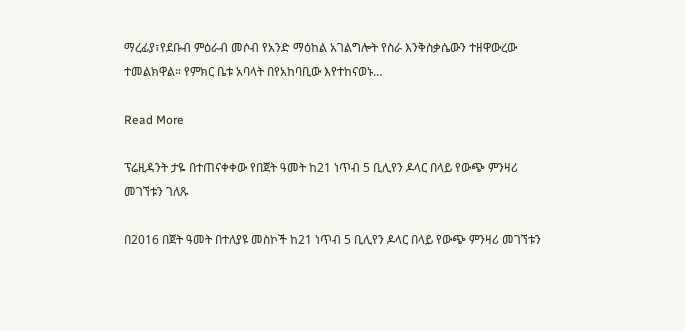ማረፊያ፣የደቡብ ምዕራብ መሶብ የአንድ ማዕከል አገልግሎት የስራ እንቅስቃሴውን ተዘዋውረው ተመልክዋል። የምክር ቤቱ አባላት በየአከባቢው እየተከናወኑ…

Read More

ፕሬዚዳንት ታዬ በተጠናቀቀው የበጀት ዓመት ከ21 ነጥብ 5 ቢሊየን ዶላር በላይ የውጭ ምንዛሪ መገኘቱን ገለጹ

በ2016 በጀት ዓመት በተለያዩ መስኮች ከ21 ነጥብ 5 ቢሊየን ዶላር በላይ የውጭ ምንዛሪ መገኘቱን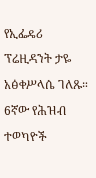የኢፌዴሪ ፕሬዚዳንት ታዬ አፅቀሥላሴ ገለጹ። 6ኛው የሕዝብ ተወካዮች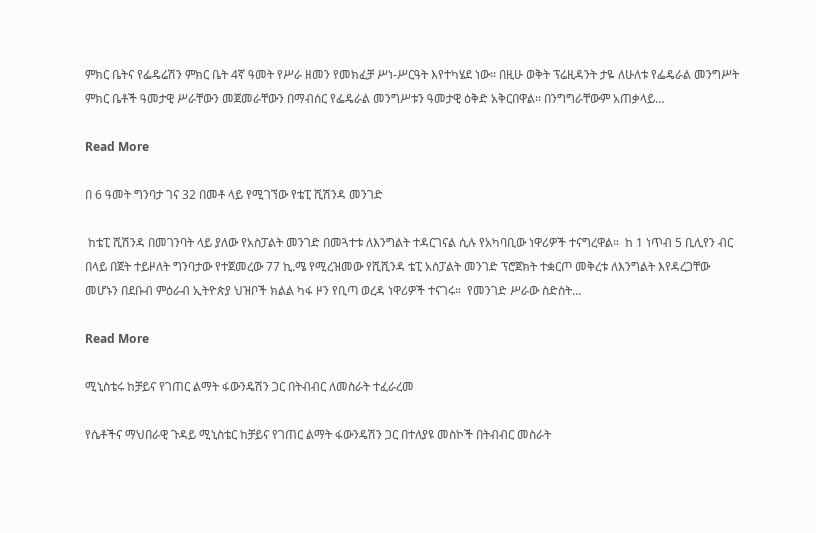ምክር ቤትና የፌዴሬሽን ምክር ቤት 4ኛ ዓመት የሥራ ዘመን የመክፈቻ ሥነ-ሥርዓት እየተካሄደ ነው፡፡ በዚሁ ወቅት ፕሬዚዳንት ታዬ ለሁለቱ የፌዴራል መንግሥት ምክር ቤቶች ዓመታዊ ሥራቸውን መጀመራቸውን በማብሰር የፌዴራል መንግሥቱን ዓመታዊ ዕቅድ አቅርበዋል፡፡ በንግግራቸውም አጠቃላይ…

Read More

በ 6 ዓመት ግንባታ ገና 32 በመቶ ላይ የሚገኘው የቴፒ ሺሽንዳ መንገድ

 ከቴፒ ሺሽንዳ በመገንባት ላይ ያለው የአስፓልት መንገድ በመጓተቱ ለእንግልት ተዳርገናል ሲሉ የአካባቢው ነዋሪዎች ተናግረዋል።  ከ 1 ነጥብ 5 ቢሊየን ብር በላይ በጀት ተይዞለት ግንባታው የተጀመረው 77 ኪ.ሜ የሚረዝመው የሺሺንዳ ቴፒ አስፓልት መንገድ ፕሮጀክት ተቋርጦ መቅረቱ ለእንግልት እየዳረጋቸው መሆኑን በደቡብ ምዕራብ ኢትዮጵያ ህዝቦች ክልል ካፋ ዞን የቢጣ ወረዳ ነዋሪዎች ተናገሩ።  የመንገድ ሥራው ስድስት…

Read More

ሚኒስቴሩ ከቻይና የገጠር ልማት ፋውንዴሽን ጋር በትብብር ለመስራት ተፈራረመ

የሴቶችና ማህበራዊ ጉዳይ ሚኒስቴር ከቻይና የገጠር ልማት ፋውንዴሽን ጋር በተለያዩ መስኮች በትብብር መስራት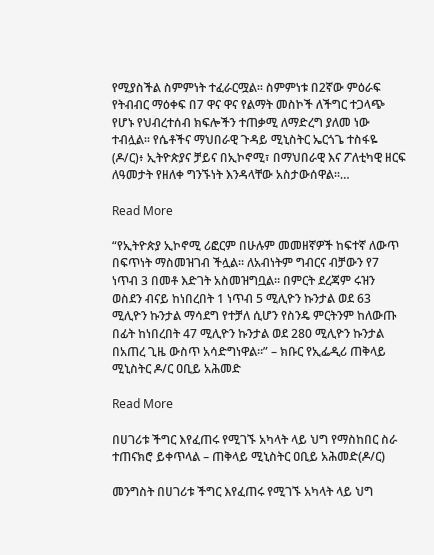የሚያስችል ስምምነት ተፈራርሟል፡፡ ስምምነቱ በ2ኛው ምዕራፍ የትብብር ማዕቀፍ በ7 ዋና ዋና የልማት መስኮች ለችግር ተጋላጭ የሆኑ የህብረተሰብ ክፍሎችን ተጠቃሚ ለማድረግ ያለመ ነው ተብሏል፡፡ የሴቶችና ማህበራዊ ጉዳይ ሚኒስትር ኤርጎጌ ተስፋዬ (ዶ/ር)፥ ኢትዮጵያና ቻይና በኢኮኖሚ፣ በማህበራዊ እና ፖለቲካዊ ዘርፍ ለዓመታት የዘለቀ ግንኙነት እንዳላቸው አስታውሰዋል።…

Read More

“የኢትዮጵያ ኢኮኖሚ ሪፎርም በሁሉም መመዘኛዎች ከፍተኛ ለውጥ በፍጥነት ማስመዝገብ ችሏል። ለአብነትም ግብርና ብቻውን የ7 ነጥብ 3 በመቶ እድገት አስመዝግቧል። በምርት ደረጃም ሩዝን ወስደን ብናይ ከነበረበት 1 ነጥብ 5 ሚሊዮን ኩንታል ወደ 63 ሚሊዮን ኩንታል ማሳደግ የተቻለ ሲሆን የስንዴ ምርትንም ከለውጡ በፊት ከነበረበት 47 ሚሊዮን ኩንታል ወደ 280 ሚሊዮን ኩንታል በአጠረ ጊዜ ውስጥ አሳድግነዋል።” – ክቡር የኢፌዲሪ ጠቅላይ ሚኒስትር ዶ/ር ዐቢይ አሕመድ

Read More

በሀገሪቱ ችግር እየፈጠሩ የሚገኙ አካላት ላይ ህግ የማስከበር ስራ ተጠናክሮ ይቀጥላል – ጠቅላይ ሚኒስትር ዐቢይ አሕመድ(ዶ/ር)

መንግስት በሀገሪቱ ችግር እየፈጠሩ የሚገኙ አካላት ላይ ህግ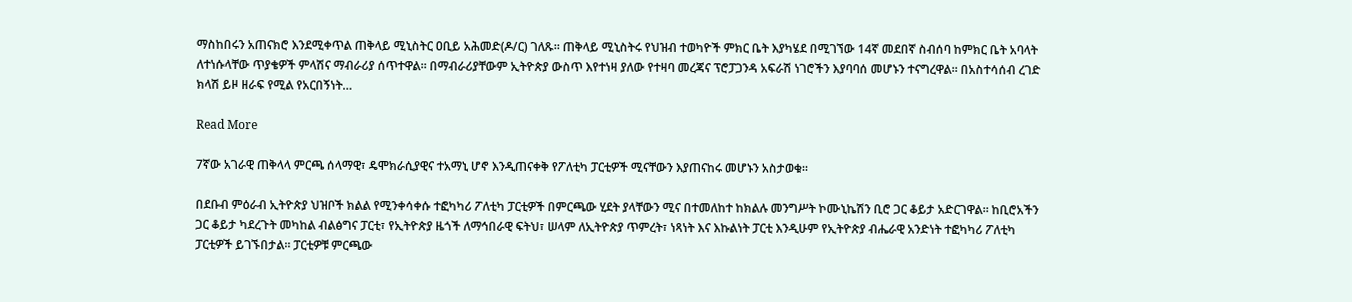ማስከበሩን አጠናክሮ እንደሚቀጥል ጠቅላይ ሚኒስትር ዐቢይ አሕመድ(ዶ/ር) ገለጹ። ጠቅላይ ሚኒስትሩ የህዝብ ተወካዮች ምክር ቤት እያካሄደ በሚገኘው 14ኛ መደበኛ ስብሰባ ከምክር ቤት አባላት ለተነሱላቸው ጥያቄዎች ምላሽና ማብራሪያ ሰጥተዋል። በማብራሪያቸውም ኢትዮጵያ ውስጥ እየተነዛ ያለው የተዛባ መረጃና ፕሮፓጋንዳ አፍራሽ ነገሮችን እያባባሰ መሆኑን ተናግረዋል። በአስተሳሰብ ረገድ ክላሽ ይዞ ዘራፍ የሚል የአርበኝነት…

Read More

7ኛው አገራዊ ጠቅላላ ምርጫ ሰላማዊ፣ ዴሞክራሲያዊና ተአማኒ ሆኖ እንዲጠናቀቅ የፖለቲካ ፓርቲዎች ሚናቸውን እያጠናከሩ መሆኑን አስታወቁ።

በደቡብ ምዕራብ ኢትዮጵያ ህዝቦች ክልል የሚንቀሳቀሱ ተፎካካሪ ፖለቲካ ፓርቲዎች በምርጫው ሂደት ያላቸውን ሚና በተመለከተ ከክልሉ መንግሥት ኮሙኒኬሽን ቢሮ ጋር ቆይታ አድርገዋል። ከቢሮአችን ጋር ቆይታ ካደረጉት መካከል ብልፅግና ፓርቲ፣ የኢትዮጵያ ዜጎች ለማኅበራዊ ፍትህ፣ ሠላም ለኢትዮጵያ ጥምረት፣ ነጻነት እና እኩልነት ፓርቲ እንዲሁም የኢትዮጵያ ብሔራዊ አንድነት ተፎካካሪ ፖለቲካ ፓርቲዎች ይገኙበታል። ፓርቲዎቹ ምርጫው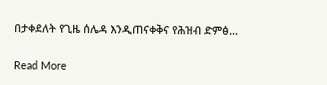በታቀደለት የጊዜ ሰሌዳ እንዲጠናቀቅና የሕዝብ ድምፅ…

Read More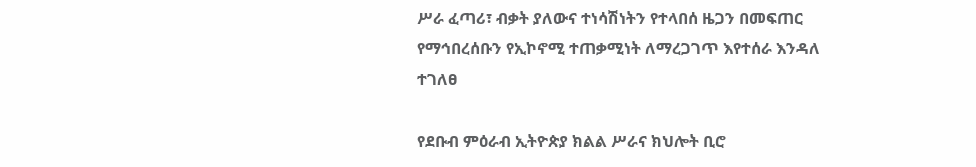ሥራ ፈጣሪ፣ ብቃት ያለውና ተነሳሽነትን የተላበሰ ዜጋን በመፍጠር የማኅበረሰቡን የኢኮኖሚ ተጠቃሚነት ለማረጋገጥ እየተሰራ እንዳለ ተገለፀ

የደቡብ ምዕራብ ኢትዮጵያ ክልል ሥራና ክህሎት ቢሮ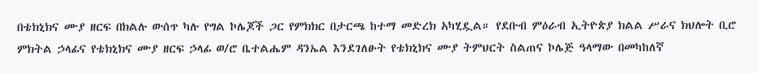በቴክኒክና ሙያ ዘርፍ በክልሉ ውሰጥ ካሉ የግል ኮሌጆች ጋር የምክክር በታርጫ ከተማ መድረክ አካሂዷል። የደቡብ ምዕራብ ኢትዮጵያ ክልል ሥራና ክህሎት ቢሮ ምክትል ኃላፊና የቴክኒክና ሙያ ዘርፍ ኃላፊ ወ/ሮ ቤተልሔም ዳንኤል እንደገለፁት የቴክኒክና ሙያ ትምህርት ስልጠና ኮሌጅ ዓላማው በመካከለኛ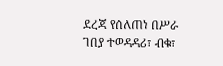ደረጃ የሰለጠነ በሥራ ገበያ ተወዳዳሪ፣ ብቁ፣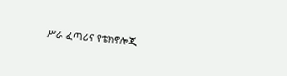ሥራ ፈጣሪና የቴክኖሎጂ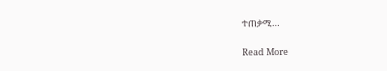ተጠቃሚ…

Read More